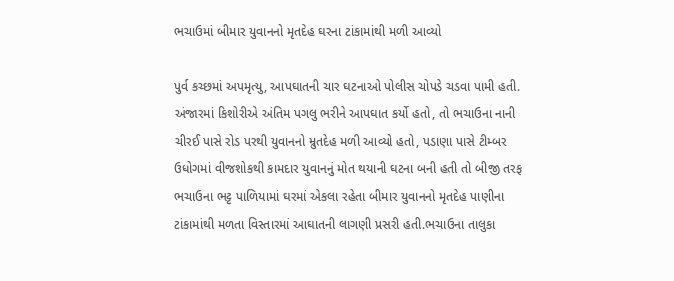ભચાઉમાં બીમાર યુવાનનો મૃતદેહ ઘરના ટાંકામાંથી મળી આવ્યો

પુર્વ કચ્છમાં અપમૃત્યુ, આપઘાતની ચાર ઘટનાઓ પોલીસ ચોપડે ચડવા પામી હતી. અંજારમાં કિશોરીએ અંતિમ પગલુ ભરીને આપઘાત કર્યો હતો, તો ભચાઉના નાની ચીરઈ પાસે રોડ પરથી યુવાનનો મ્રુતદેહ મળી આવ્યો હતો, પડાણા પાસે ટીમ્બર ઉધોગમાં વીજશોકથી કામદાર યુવાનનું મોત થયાની ઘટના બની હતી તો બીજી તરફ ભચાઉના ભટ્ટ પાળિયામાં ઘરમાં એકલા રહેતા બીમાર યુવાનનો મૃતદેહ પાણીના ટાંકામાંથી મળતા વિસ્તારમાં આઘાતની લાગણી પ્રસરી હતી.ભચાઉના તાલુકા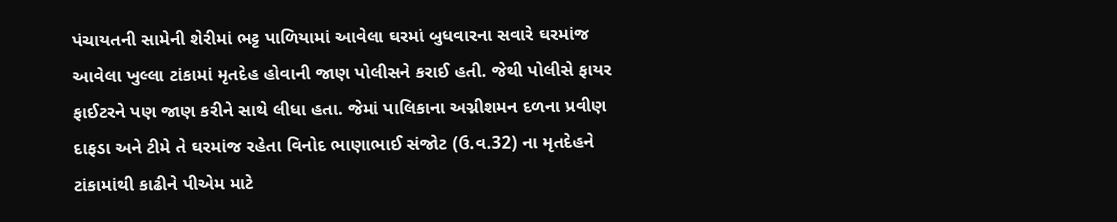પંચાયતની સામેની શેરીમાં ભટ્ટ પાળિયામાં આવેલા ઘરમાં બુધવારના સવારે ઘરમાંજ આવેલા ખુલ્લા ટાંકામાં મૃતદેહ હોવાની જાણ પોલીસને કરાઈ હતી. જેથી પોલીસે ફાયર ફાઈટરને પણ જાણ કરીને સાથે લીધા હતા. જેમાં પાલિકાના અગ્નીશમન દળના પ્રવીણ દાફડા અને ટીમે તે ઘરમાંજ રહેતા વિનોદ ભાણાભાઈ સંજોટ (ઉ.વ.32) ના મૃતદેહને ટાંકામાંથી કાઢીને પીએમ માટે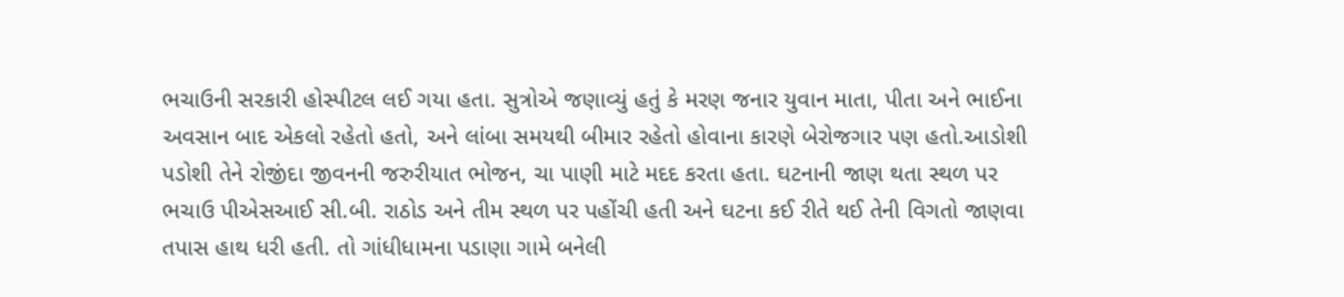ભચાઉની સરકારી હોસ્પીટલ લઈ ગયા હતા. સુત્રોએ જણાવ્યું હતું કે મરણ જનાર યુવાન માતા, પીતા અને ભાઈના અવસાન બાદ એકલો રહેતો હતો, અને લાંબા સમયથી બીમાર રહેતો હોવાના કારણે બેરોજગાર પણ હતો.આડોશી પડોશી તેને રોજીંદા જીવનની જરુરીયાત ભોજન, ચા પાણી માટે મદદ કરતા હતા. ઘટનાની જાણ થતા સ્થળ પર ભચાઉ પીએસઆઈ સી.બી. રાઠોડ અને તીમ સ્થળ પર પહોંચી હતી અને ઘટના કઈ રીતે થઈ તેની વિગતો જાણવા તપાસ હાથ ધરી હતી. તો ગાંધીધામના પડાણા ગામે બનેલી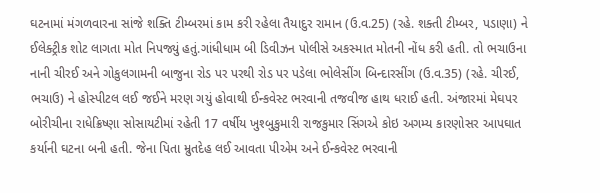ઘટનામાં મંગળવારના સાંજે શક્તિ ટીમ્બરમાં કામ કરી રહેલા તૈયાદુર રામાન (ઉ.વ.25) (રહે. શક્તી ટીમ્બર, પડાણા) ને ઈલેક્ટ્રીક શોટ લાગતા મોત નિપજ્યું હતું.ગાંધીધામ બી ડિવીઝન પોલીસે અકસ્માત મોતની નોંધ કરી હતી. તો ભચાઉના નાની ચીરઈ અને ગોકુલગામની બાજુના રોડ પર પરથી રોડ પર પડેલા ભોલેસીંગ બિન્દારસીંગ (ઉ.વ.35) (રહે. ચીરઈ, ભચાઉ) ને હોસ્પીટલ લઈ જઈને મરણ ગયું હોવાથી ઈન્કવેસ્ટ ભરવાની તજવીજ હાથ ધરાઈ હતી. અંજારમાં મેઘપર બોરીચીના રાધેક્રિષ્ણા સોસાયટીમાં રહેતી 17 વર્ષીય ખુશ્બુકુમારી રાજકુમાર સિંગએ કોઇ અગમ્ય કારણોસર આપઘાત કર્યાની ઘટના બની હતી. જેના પિતા મ્રુતદેહ લઈ આવતા પીએમ અને ઈન્કવેસ્ટ ભરવાની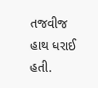તજવીજ હાથ ધરાઈ હતી.